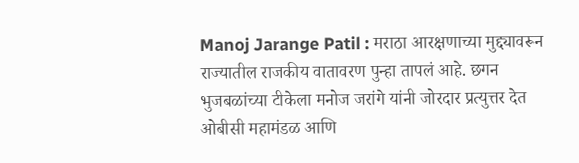Manoj Jarange Patil : मराठा आरक्षणाच्या मुद्द्यावरून राज्यातील राजकीय वातावरण पुन्हा तापलं आहे. छगन भुजबळांच्या टीकेला मनोज जरांगे यांनी जोरदार प्रत्युत्तर देत ओबीसी महामंडळ आणि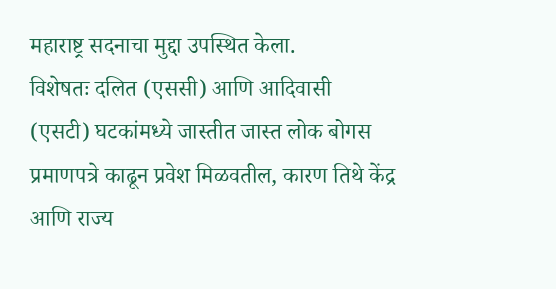महाराष्ट्र सदनाचा मुद्दा उपस्थित केला.
विशेषतः दलित (एससी) आणि आदिवासी (एसटी) घटकांमध्ये जास्तीत जास्त लोक बोगस प्रमाणपत्रे काढून प्रवेश मिळवतील, कारण तिथे केंद्र आणि राज्य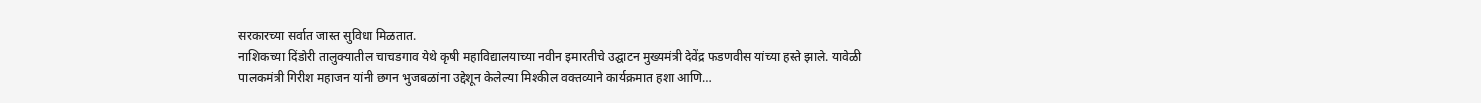सरकारच्या सर्वात जास्त सुविधा मिळतात.
नाशिकच्या दिंडोरी तालुक्यातील चाचडगाव येथे कृषी महाविद्यालयाच्या नवीन इमारतीचे उद्घाटन मुख्यमंत्री देवेंद्र फडणवीस यांच्या हस्ते झाले. यावेळी पालकमंत्री गिरीश महाजन यांनी छगन भुजबळांना उद्देशून केलेल्या मिश्कील वक्तव्याने कार्यक्रमात हशा आणि…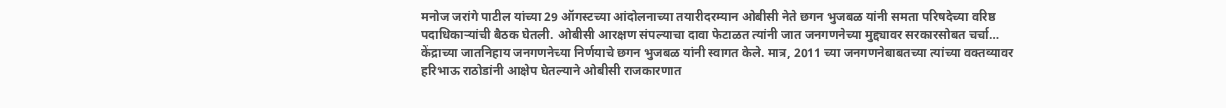मनोज जरांगे पाटील यांच्या 29 ऑगस्टच्या आंदोलनाच्या तयारीदरम्यान ओबीसी नेते छगन भुजबळ यांनी समता परिषदेच्या वरिष्ठ पदाधिकाऱ्यांची बैठक घेतली. ओबीसी आरक्षण संपल्याचा दावा फेटाळत त्यांनी जात जनगणनेच्या मुद्द्यावर सरकारसोबत चर्चा…
केंद्राच्या जातनिहाय जनगणनेच्या निर्णयाचे छगन भुजबळ यांनी स्वागत केले. मात्र, 2011 च्या जनगणनेबाबतच्या त्यांच्या वक्तव्यावर हरिभाऊ राठोडांनी आक्षेप घेतल्याने ओबीसी राजकारणात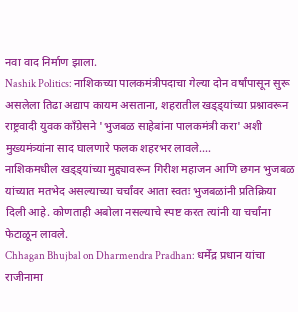नवा वाद निर्माण झाला.
Nashik Politics: नाशिकच्या पालकमंत्रीपदाचा गेल्या दोन वर्षांपासून सुरू असलेला तिढा अद्याप कायम असताना, शहरातील खड्ड्यांच्या प्रश्नावरून राष्ट्रवादी युवक काँग्रेसने 'भुजबळ साहेबांना पालकमंत्री करा' अशी मुख्यमंत्र्यांना साद घालणारे फलक शहरभर लावले.…
नाशिकमधील खड्ड्यांच्या मुद्द्यावरून गिरीश महाजन आणि छगन भुजबळ यांच्यात मतभेद असल्याच्या चर्चांवर आता स्वतः भुजबळांनी प्रतिक्रिया दिली आहे. कोणताही अबोला नसल्याचे स्पष्ट करत त्यांनी या चर्चांना फेटाळून लावले.
Chhagan Bhujbal on Dharmendra Pradhan: धर्मेंद्र प्रधान यांचा राजीनामा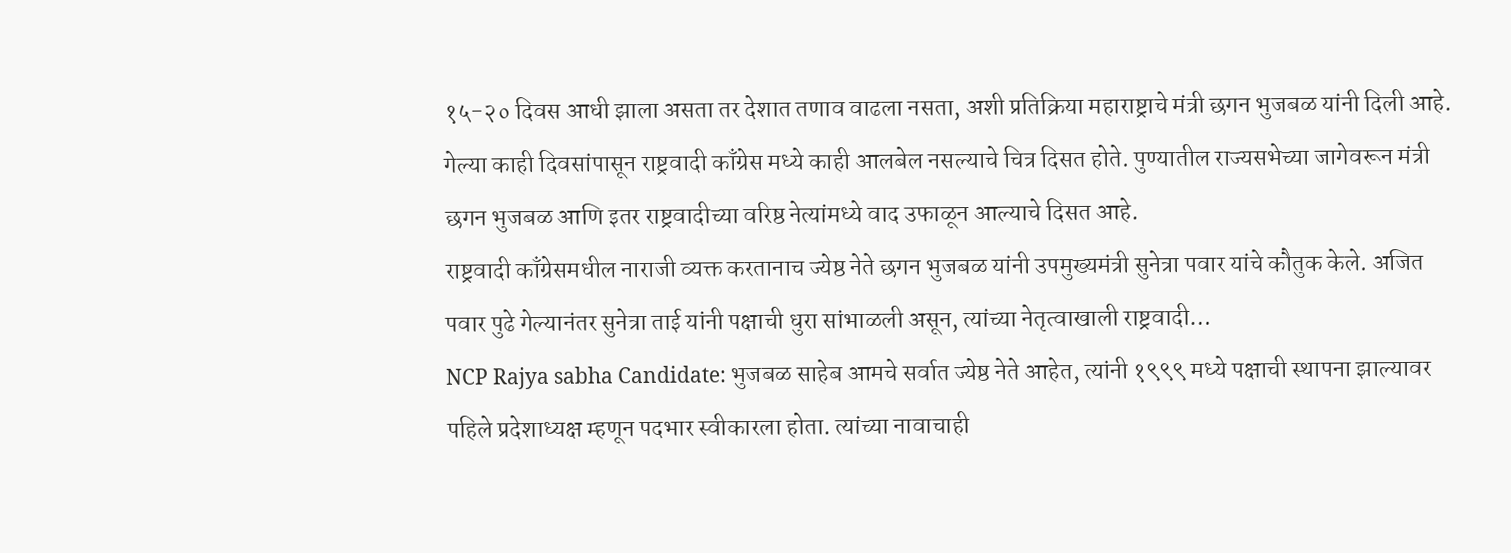१५-२० दिवस आधी झाला असता तर देशात तणाव वाढला नसता, अशी प्रतिक्रिया महाराष्ट्राचे मंत्री छगन भुजबळ यांनी दिली आहे.
गेल्या काही दिवसांपासून राष्ट्रवादी काँग्रेस मध्ये काही आलबेल नसल्याचे चित्र दिसत होते. पुण्यातील राज्यसभेच्या जागेवरून मंत्री छगन भुजबळ आणि इतर राष्ट्रवादीच्या वरिष्ठ नेत्यांमध्ये वाद उफाळून आल्याचे दिसत आहे.
राष्ट्रवादी काँग्रेसमधील नाराजी व्यक्त करतानाच ज्येष्ठ नेते छगन भुजबळ यांनी उपमुख्यमंत्री सुनेत्रा पवार यांचे कौतुक केले. अजित पवार पुढे गेल्यानंतर सुनेत्रा ताई यांनी पक्षाची धुरा सांभाळली असून, त्यांच्या नेतृत्वाखाली राष्ट्रवादी…
NCP Rajya sabha Candidate: भुजबळ साहेब आमचे सर्वात ज्येष्ठ नेते आहेत, त्यांनी १९९९ मध्ये पक्षाची स्थापना झाल्यावर पहिले प्रदेशाध्यक्ष म्हणून पदभार स्वीकारला होता. त्यांच्या नावाचाही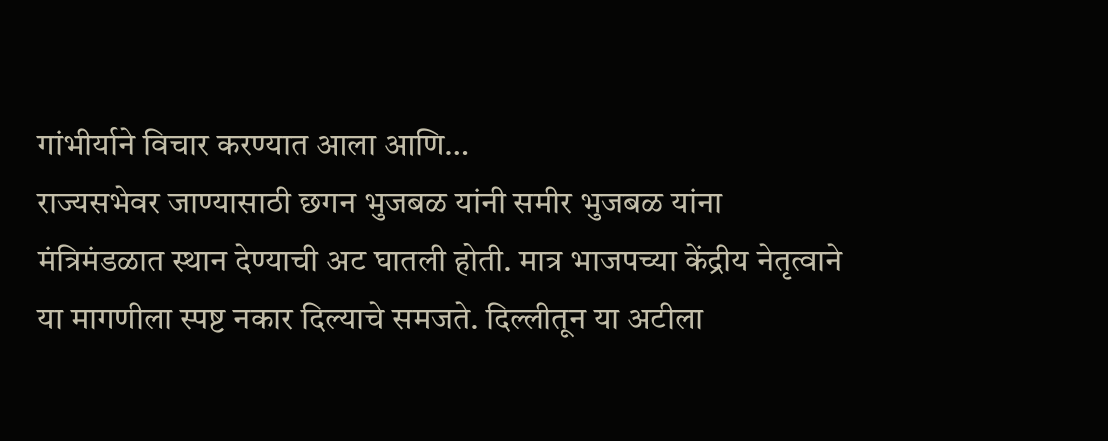गांभीर्याने विचार करण्यात आला आणि…
राज्यसभेवर जाण्यासाठी छगन भुजबळ यांनी समीर भुजबळ यांना मंत्रिमंडळात स्थान देण्याची अट घातली होती. मात्र भाजपच्या केंद्रीय नेतृत्वाने या मागणीला स्पष्ट नकार दिल्याचे समजते. दिल्लीतून या अटीला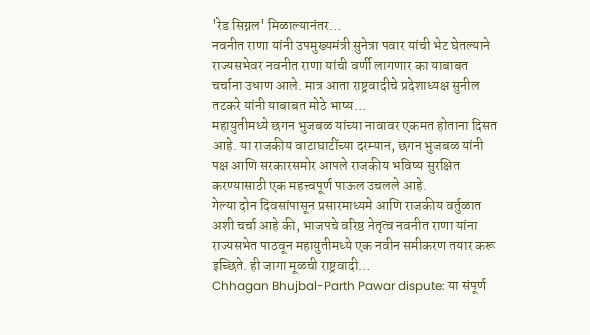'रेड सिग्नल' मिळाल्यानंतर…
नवनीत राणा यांनी उपमुख्यमंत्री सुनेत्रा पवार यांची भेट घेतल्याने राज्यसभेवर नवनीत राणा यांची वर्णी लागणार का याबाबत चर्चाना उधाण आले. मात्र आता राष्ट्रवादीचे प्रदेशाध्यक्ष सुनील तटकरे यांनी याबाबत मोठे भाष्य…
महायुतीमध्ये छगन भुजबळ यांच्या नावावर एकमत होताना दिसत आहे. या राजकीय वाटाघाटींच्या दरम्यान, छगन भुजबळ यांनी पक्ष आणि सरकारसमोर आपले राजकीय भविष्य सुरक्षित करण्यासाठी एक महत्त्वपूर्ण पाऊल उचलले आहे.
गेल्या दोन दिवसांपासून प्रसारमाध्यमे आणि राजकीय वर्तुळात अशी चर्चा आहे की, भाजपचे वरिष्ठ नेतृत्व नवनीत राणा यांना राज्यसभेत पाठवून महायुतीमध्ये एक नवीन समीकरण तयार करू इच्छिते. ही जागा मूळची राष्ट्रवादी…
Chhagan Bhujbal-Parth Pawar dispute: या संपूर्ण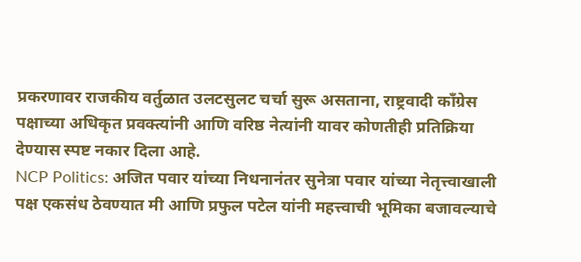प्रकरणावर राजकीय वर्तुळात उलटसुलट चर्चा सुरू असताना, राष्ट्रवादी कॉंग्रेस पक्षाच्या अधिकृत प्रवक्त्यांनी आणि वरिष्ठ नेत्यांनी यावर कोणतीही प्रतिक्रिया देण्यास स्पष्ट नकार दिला आहे.
NCP Politics: अजित पवार यांच्या निधनानंतर सुनेत्रा पवार यांच्या नेतृत्त्वाखाली पक्ष एकसंध ठेवण्यात मी आणि प्रफुल पटेल यांनी महत्त्वाची भूमिका बजावल्याचे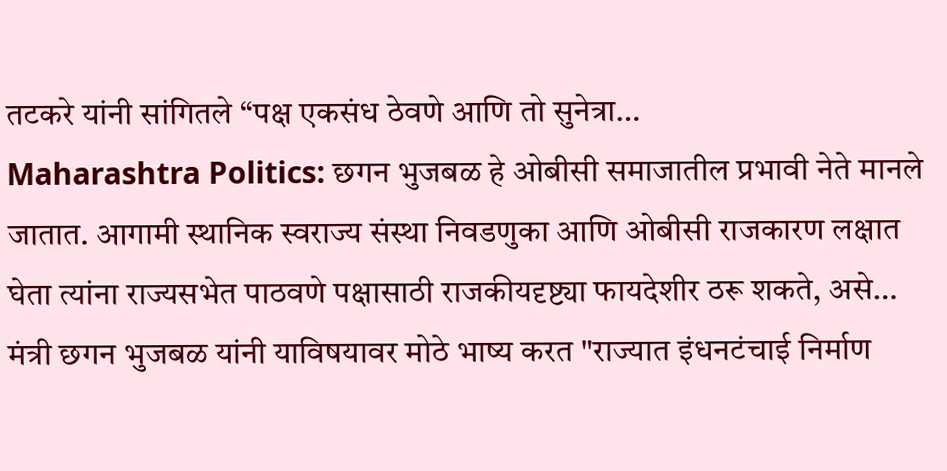तटकरे यांनी सांगितले “पक्ष एकसंध ठेवणे आणि तो सुनेत्रा…
Maharashtra Politics: छगन भुजबळ हे ओबीसी समाजातील प्रभावी नेते मानले जातात. आगामी स्थानिक स्वराज्य संस्था निवडणुका आणि ओबीसी राजकारण लक्षात घेता त्यांना राज्यसभेत पाठवणे पक्षासाठी राजकीयदृष्ट्या फायदेशीर ठरू शकते, असे…
मंत्री छगन भुजबळ यांनी याविषयावर मोठे भाष्य करत "राज्यात इंधनटंचाई निर्माण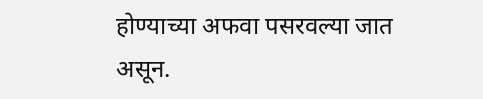होण्याच्या अफवा पसरवल्या जात असून.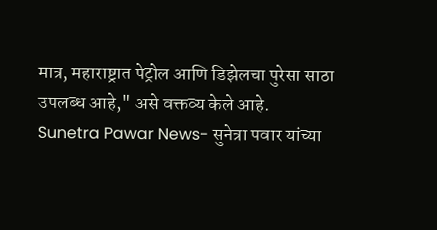मात्र, महाराष्ट्रात पेट्रोल आणि डिझेलचा पुरेसा साठा उपलब्ध आहे," असे वक्तव्य केले आहे.
Sunetra Pawar News- सुनेत्रा पवार यांच्या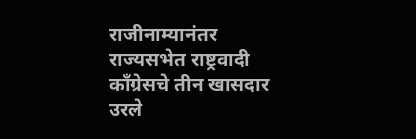राजीनाम्यानंतर राज्यसभेत राष्ट्रवादी काँग्रेसचे तीन खासदार उरले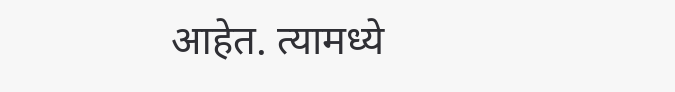आहेत. त्यामध्ये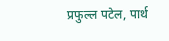प्रफुल्ल पटेल, पार्थ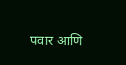पवार आणि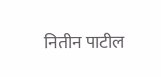नितीन पाटील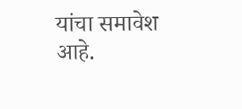यांचा समावेश आहे.